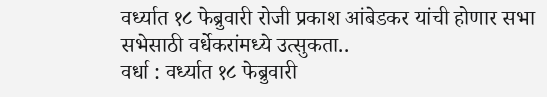वर्ध्यात १८ फेब्रुवारी रोजी प्रकाश आंबेडकर यांची होणार सभा
सभेसाठी वर्धेकरांमध्ये उत्सुकता..
वर्धा : वर्ध्यात १८ फेब्रुवारी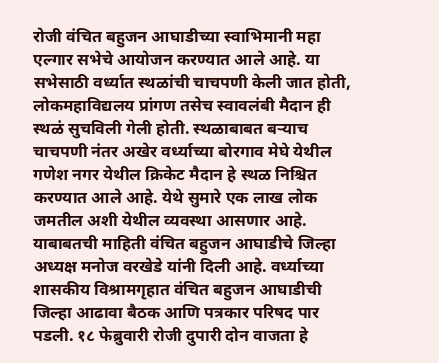रोजी वंचित बहुजन आघाडीच्या स्वाभिमानी महा एल्गार सभेचे आयोजन करण्यात आले आहे. या सभेसाठी वर्ध्यात स्थळांची चाचपणी केली जात होती, लोकमहाविद्यलय प्रांगण तसेच स्वावलंबी मैदान ही स्थळं सुचविली गेली होती. स्थळाबाबत बऱ्याच चाचपणी नंतर अखेर वर्ध्याच्या बोरगाव मेघे येथील गणेश नगर येथील क्रिकेट मैदान हे स्थळ निश्चित करण्यात आले आहे. येथे सुमारे एक लाख लोक जमतील अशी येथील व्यवस्था आसणार आहे. याबाबतची माहिती वंचित बहुजन आघाडीचे जिल्हा अध्यक्ष मनोज वरखेडे यांनी दिली आहे. वर्ध्याच्या शासकीय विश्रामगृहात वंचित बहुजन आघाडीची जिल्हा आढावा बैठक आणि पत्रकार परिषद पार पडली. १८ फेब्रुवारी रोजी दुपारी दोन वाजता हे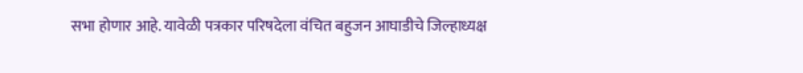सभा होणार आहे. यावेळी पत्रकार परिषदेला वंचित बहुजन आघाडीचे जिल्हाध्यक्ष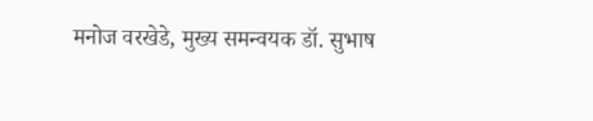मनोज वरखेडे, मुख्य समन्वयक डॉ. सुभाष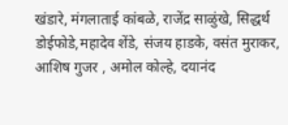खंडारे, मंगलाताई कांबळे, राजेंद्र साळुंखे, सिद्धर्थ डोईफोडे,महादेव शेंडे, संजय हाडके, वसंत मुराकर, आशिष गुजर , अमोल कोल्हे, दयानंद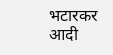भटारकर आदी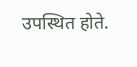उपस्थित होते.